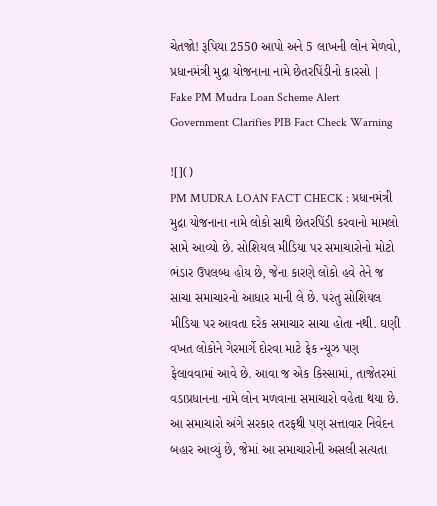ચેતજો! રૂપિયા 2550 આપો અને 5 લાખની લોન મેળવો, પ્રધાનમંત્રી મુદ્રા યોજનાના નામે છેતરપિંડીનો કારસો | Fake PM Mudra Loan Scheme Alert Government Clarifies PIB Fact Check Warning

![]()
PM MUDRA LOAN FACT CHECK : પ્રધાનમંત્રી મુદ્રા યોજનાના નામે લોકો સાથે છેતરપિંડી કરવાનો મામલો સામે આવ્યો છે. સોશિયલ મીડિયા પર સમાચારોનો મોટો ભંડાર ઉપલબ્ધ હોય છે, જેના કારણે લોકો હવે તેને જ સાચા સમાચારનો આધાર માની લે છે. પરંતુ સોશિયલ મીડિયા પર આવતા દરેક સમાચાર સાચા હોતા નથી. ઘણી વખત લોકોને ગેરમાર્ગે દોરવા માટે ફેક ન્યૂઝ પણ ફેલાવવામાં આવે છે. આવા જ એક કિસ્સામાં, તાજેતરમાં વડાપ્રધાનના નામે લોન મળવાના સમાચારો વહેતા થયા છે. આ સમાચારો અંગે સરકાર તરફથી પણ સત્તાવાર નિવેદન બહાર આવ્યું છે, જેમાં આ સમાચારોની અસલી સત્યતા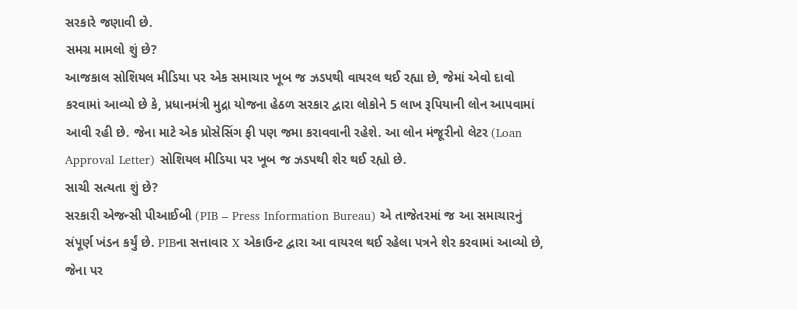સરકારે જણાવી છે.
સમગ્ર મામલો શું છે?
આજકાલ સોશિયલ મીડિયા પર એક સમાચાર ખૂબ જ ઝડપથી વાયરલ થઈ રહ્યા છે, જેમાં એવો દાવો કરવામાં આવ્યો છે કે, પ્રધાનમંત્રી મુદ્રા યોજના હેઠળ સરકાર દ્વારા લોકોને 5 લાખ રૂપિયાની લોન આપવામાં આવી રહી છે. જેના માટે એક પ્રોસેસિંગ ફી પણ જમા કરાવવાની રહેશે. આ લોન મંજૂરીનો લેટર (Loan Approval Letter) સોશિયલ મીડિયા પર ખૂબ જ ઝડપથી શેર થઈ રહ્યો છે.
સાચી સત્યતા શું છે?
સરકારી એજન્સી પીઆઈબી (PIB – Press Information Bureau) એ તાજેતરમાં જ આ સમાચારનું સંપૂર્ણ ખંડન કર્યું છે. PIBના સત્તાવાર X એકાઉન્ટ દ્વારા આ વાયરલ થઈ રહેલા પત્રને શેર કરવામાં આવ્યો છે, જેના પર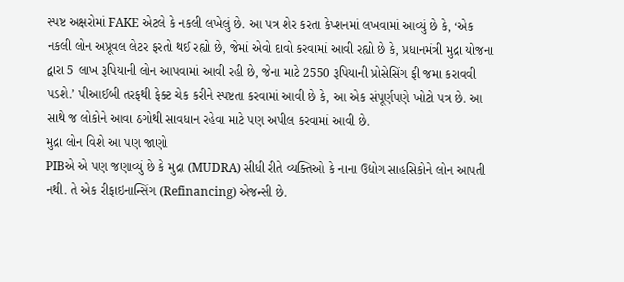સ્પષ્ટ અક્ષરોમાં FAKE એટલે કે નકલી લખેલું છે. આ પત્ર શેર કરતા કેપ્શનમાં લખવામાં આવ્યું છે કે, ‘એક નકલી લોન અપ્રૂવલ લેટર ફરતો થઈ રહ્યો છે, જેમાં એવો દાવો કરવામાં આવી રહ્યો છે કે, પ્રધાનમંત્રી મુદ્રા યોજના દ્વારા 5 લાખ રૂપિયાની લોન આપવામાં આવી રહી છે, જેના માટે 2550 રૂપિયાની પ્રોસેસિંગ ફી જમા કરાવવી પડશે.’ પીઆઈબી તરફથી ફેક્ટ ચેક કરીને સ્પષ્ટતા કરવામાં આવી છે કે, આ એક સંપૂર્ણપણે ખોટો પત્ર છે. આ સાથે જ લોકોને આવા ઠગોથી સાવધાન રહેવા માટે પણ અપીલ કરવામાં આવી છે.
મુદ્રા લોન વિશે આ પણ જાણો
PIBએ એ પણ જણાવ્યું છે કે મુદ્રા (MUDRA) સીધી રીતે વ્યક્તિઓ કે નાના ઉદ્યોગ સાહસિકોને લોન આપતી નથી. તે એક રીફાઇનાન્સિંગ (Refinancing) એજન્સી છે.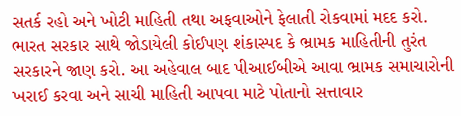સતર્ક રહો અને ખોટી માહિતી તથા અફવાઓને ફેલાતી રોકવામાં મદદ કરો. ભારત સરકાર સાથે જોડાયેલી કોઈપણ શંકાસ્પદ કે ભ્રામક માહિતીની તુરંત સરકારને જાણ કરો. આ અહેવાલ બાદ પીઆઈબીએ આવા ભ્રામક સમાચારોની ખરાઈ કરવા અને સાચી માહિતી આપવા માટે પોતાનો સત્તાવાર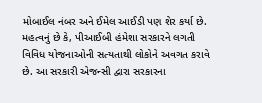મોબાઈલ નંબર અને ઈમેલ આઈડી પણ શેર કર્યા છે. મહત્વનું છે કે, પીઆઈબી હંમેશા સરકારને લગતી વિવિધ યોજનાઓની સત્યતાથી લોકોને અવગત કરાવે છે. આ સરકારી એજન્સી દ્વારા સરકારના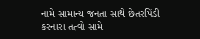નામે સામાન્ય જનતા સાથે છેતરપિંડી કરનારા તત્વો સામે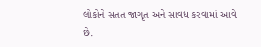લોકોને સતત જાગૃત અને સાવધ કરવામાં આવે છે.